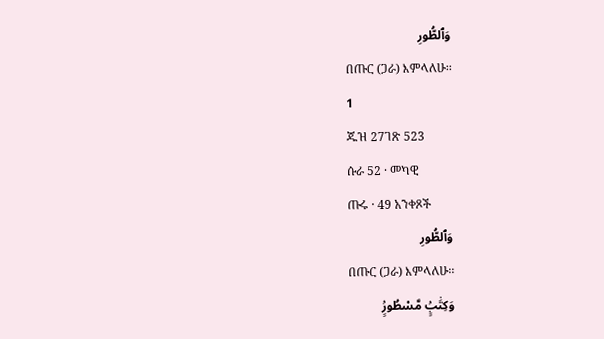وَٱلطُّورِ
በጡር (ጋራ) እምላለሁ፡፡
1
ጁዝ 27ገጽ 523
ሱራ 52 · መካዊ
ጡሩ · 49 አንቀጾች
وَٱلطُّورِ
በጡር (ጋራ) እምላለሁ፡፡
وَكِتَٰبٍۢ مَّسْطُورٍۢ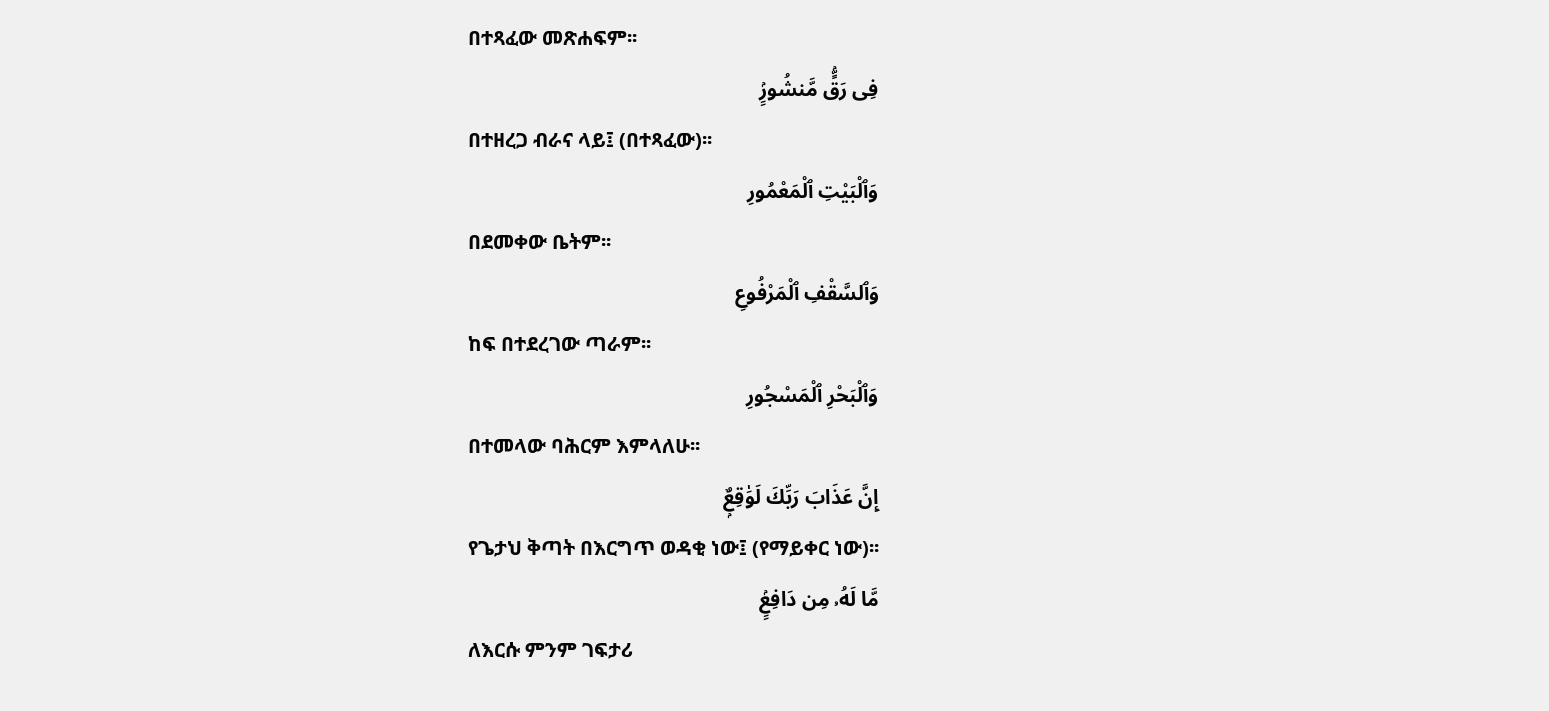በተጻፈው መጽሐፍም፡፡
فِى رَقٍّۢ مَّنشُورٍۢ
በተዘረጋ ብራና ላይ፤ (በተጻፈው)፡፡
وَٱلْبَيْتِ ٱلْمَعْمُورِ
በደመቀው ቤትም፡፡
وَٱلسَّقْفِ ٱلْمَرْفُوعِ
ከፍ በተደረገው ጣራም፡፡
وَٱلْبَحْرِ ٱلْمَسْجُورِ
በተመላው ባሕርም እምላለሁ፡፡
إِنَّ عَذَابَ رَبِّكَ لَوَٰقِعٌۭ
የጌታህ ቅጣት በእርግጥ ወዳቂ ነው፤ (የማይቀር ነው)፡፡
مَّا لَهُۥ مِن دَافِعٍۢ
ለእርሱ ምንም ገፍታሪ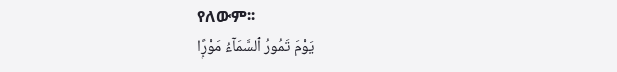የለውም፡፡
يَوْمَ تَمُورُ ٱلسَّمَآءُ مَوْرًۭا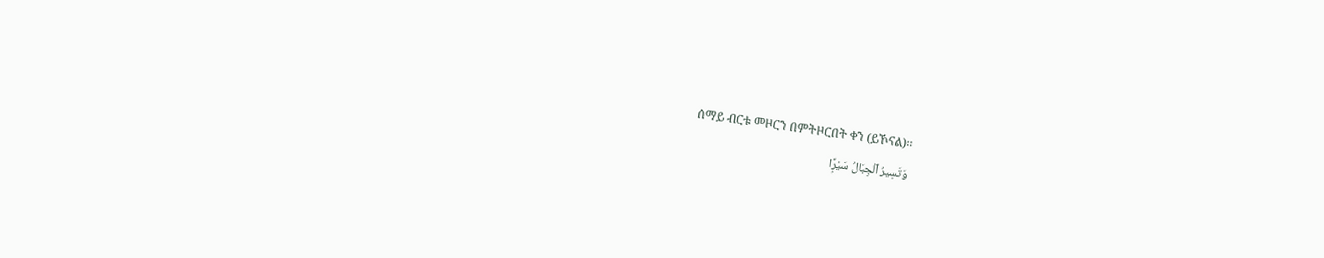ሰማይ ብርቱ መዞርን በምትዞርበት ቀን (ይኾናል)፡፡
وَتَسِيرُ ٱلْجِبَالُ سَيْرًۭا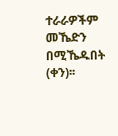ተራራዎችም መኼድን በሚኼዱበት (ቀን)፡፡